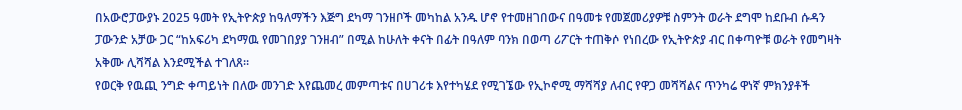በአውሮፓውያኑ 2025 ዓመት የኢትዮጵያ ከዓለማችን እጅግ ደካማ ገንዘቦች መካከል አንዱ ሆኖ የተመዘገበውና በዓመቱ የመጀመሪያዎቹ ስምንት ወራት ደግሞ ከደቡብ ሱዳን ፓውንድ አቻው ጋር “ከአፍሪካ ደካማዉ የመገበያያ ገንዘብ” በሚል ከሁለት ቀናት በፊት በዓለም ባንክ በወጣ ሪፖርት ተጠቅሶ የነበረው የኢትዮጵያ ብር በቀጣዮቹ ወራት የመግዛት አቅሙ ሊሻሻል እንደሚችል ተገለጸ።
የወርቅ የዉጪ ንግድ ቀጣይነት በለው መንገድ እየጨመረ መምጣቱና በሀገሪቱ እየተካሄደ የሚገኜው የኢኮኖሚ ማሻሻያ ለብር የዋጋ መሻሻልና ጥንካሬ ዋነኛ ምክንያቶች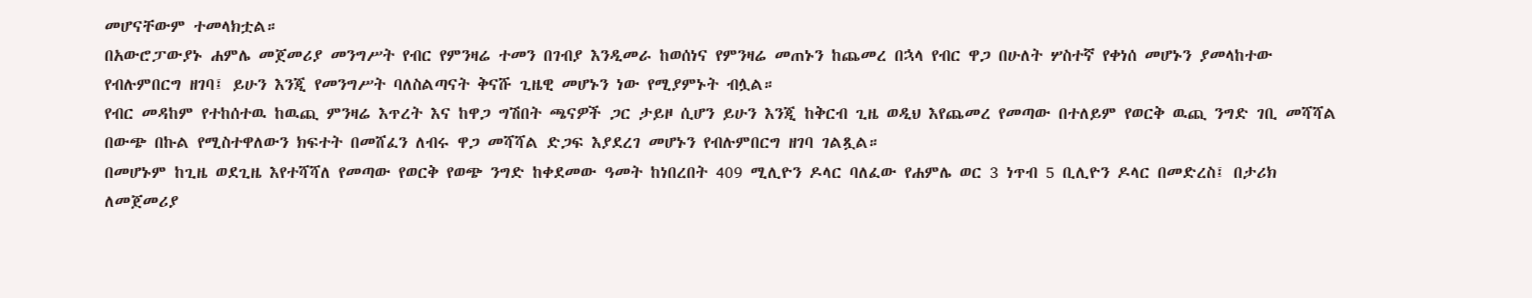መሆናቸውም ተመላክቷል።
በአውሮፓውያኑ ሐምሌ መጀመሪያ መንግሥት የብር የምንዛሬ ተመን በገብያ እንዲመራ ከወሰነና የምንዛሬ መጠኑን ከጨመረ በኋላ የብር ዋጋ በሁለት ሦስተኛ የቀነሰ መሆኑን ያመላከተው የብሉምበርግ ዘገባ፤ ይሁን እንጂ የመንግሥት ባለስልጣናት ቅናሹ ጊዜዊ መሆኑን ነው የሚያምኑት ብሏል።
የብር መዳከም የተከሰተዉ ከዉጪ ምንዛሬ እጥረት እና ከዋጋ ግሽበት ጫናዎች ጋር ታይዞ ሲሆን ይሁን እንጂ ከቅርብ ጊዜ ወዲህ እየጨመረ የመጣው በተለይም የወርቅ ዉጪ ንግድ ገቢ መሻሻል በውጭ በኩል የሚስተዋለውን ክፍተት በመሸፈን ለብሩ ዋጋ መሻሻል ድጋፍ እያደረገ መሆኑን የብሉምበርግ ዘገባ ገልጿል።
በመሆኑም ከጊዜ ወደጊዜ እየተሻሻለ የመጣው የወርቅ የወጭ ንግድ ከቀደመው ዓመት ከነበረበት 409 ሚሊዮን ዶላር ባለፈው የሐምሌ ወር 3 ነጥብ 5 ቢሊዮን ዶላር በመድረስ፤ በታሪክ ለመጀመሪያ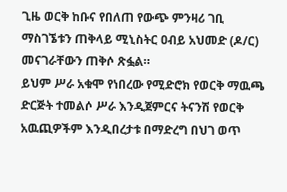ጊዜ ወርቅ ከቡና የበለጠ የውጭ ምንዛሪ ገቢ ማስገኜቱን ጠቅላይ ሚኒስትር ዐብይ አህመድ (ዶ/ር) መናገራቸውን ጠቅሶ ጽፏል።
ይህም ሥራ አቁሞ የነበረው የሚድሮክ የወርቅ ማዉጫ ድርጅት ተመልሶ ሥራ እንዲጀምርና ትናንሽ የወርቅ አዉጪዎችም እንዲበረታቱ በማድረግ በህገ ወጥ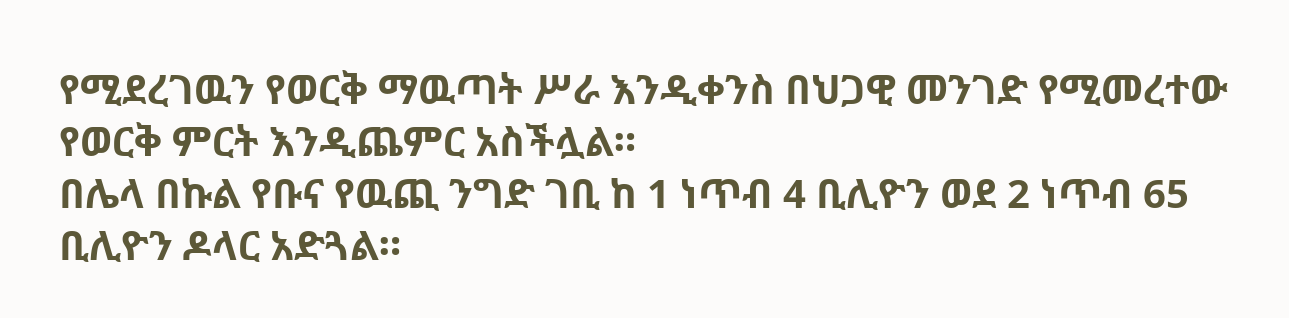የሚደረገዉን የወርቅ ማዉጣት ሥራ እንዲቀንስ በህጋዊ መንገድ የሚመረተው የወርቅ ምርት እንዲጨምር አስችሏል።
በሌላ በኩል የቡና የዉጪ ንግድ ገቢ ከ 1 ነጥብ 4 ቢሊዮን ወደ 2 ነጥብ 65 ቢሊዮን ዶላር አድጓል።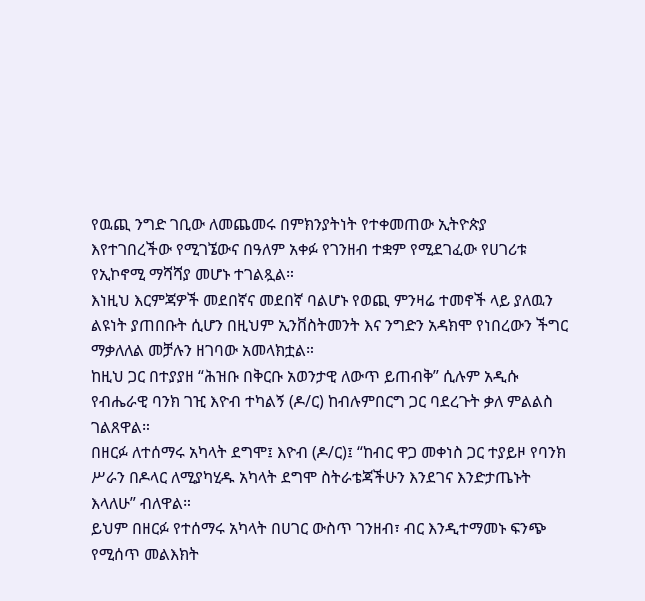የዉጪ ንግድ ገቢው ለመጨመሩ በምክንያትነት የተቀመጠው ኢትዮጵያ እየተገበረችው የሚገኜውና በዓለም አቀፉ የገንዘብ ተቋም የሚደገፈው የሀገሪቱ የኢኮኖሚ ማሻሻያ መሆኑ ተገልጿል።
እነዚህ እርምጃዎች መደበኛና መደበኛ ባልሆኑ የወጪ ምንዛሬ ተመኖች ላይ ያለዉን ልዩነት ያጠበቡት ሲሆን በዚህም ኢንቨስትመንት እና ንግድን አዳክሞ የነበረውን ችግር ማቃለለል መቻሉን ዘገባው አመላክቷል።
ከዚህ ጋር በተያያዘ “ሕዝቡ በቅርቡ አወንታዊ ለውጥ ይጠብቅ” ሲሉም አዲሱ የብሔራዊ ባንክ ገዢ እዮብ ተካልኝ (ዶ/ር) ከብሉምበርግ ጋር ባደረጉት ቃለ ምልልስ ገልጸዋል።
በዘርፉ ለተሰማሩ አካላት ደግሞ፤ እዮብ (ዶ/ር)፤ “ከብር ዋጋ መቀነስ ጋር ተያይዞ የባንክ ሥራን በዶላር ለሚያካሂዱ አካላት ደግሞ ስትራቴጃችሁን እንደገና እንድታጤኑት እላለሁ” ብለዋል።
ይህም በዘርፉ የተሰማሩ አካላት በሀገር ውስጥ ገንዘብ፣ ብር እንዲተማመኑ ፍንጭ የሚሰጥ መልእክት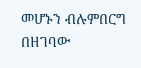መሆኑን ብሉምበርግ በዘገባው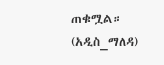ጠቁሟል።
(አዲስ_ማለዳ)